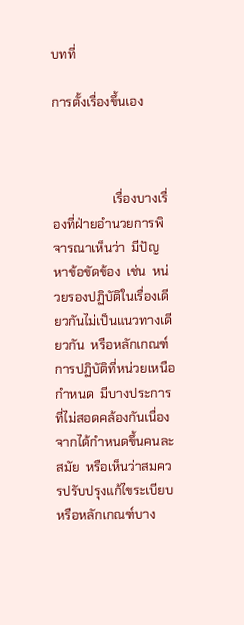บทที่

การตั้งเรื่องขึ้นเอง



                   เรื่องบางเรื่องที่ฝ่ายอำนวยการพิจารณาเห็นว่า  มีปัญหาข้อขัดข้อง  เช่น  หน่วยรองปฏิบัติในเรื่องเดียวกันไม่เป็นแนวทางเดียวกัน  หรือหลักเกณฑ์การปฏิบัติที่หน่วยเหนือกำหนด  มีบางประการที่ไม่สอดคล้องกันเนื่องจากได้กำหนดขึ้นคนละสมัย  หรือเห็นว่าสมควรปรับปรุงแก้ไขระเบียบหรือหลักเกณฑ์บาง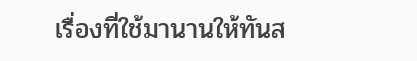เรื่องที่ใช้มานานให้ทันส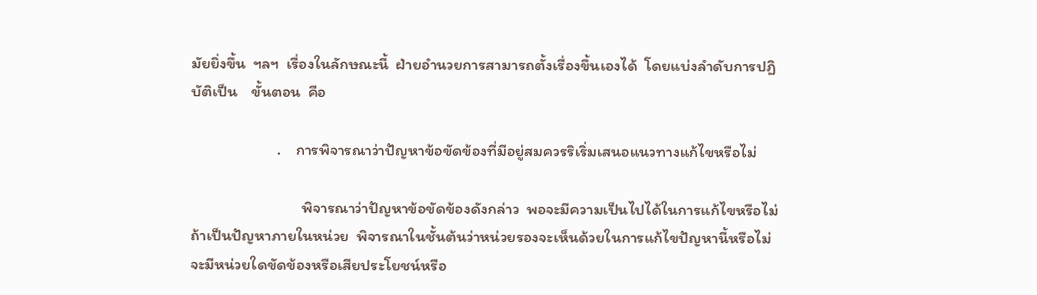มัยยิ่งขึ้น  ฯลฯ  เรื่องในลักษณะนี้  ฝ่ายอำนวยการสามารถตั้งเรื่องขึ้นเองได้  โดยแบ่งลำดับการปฏิบัติเป็น    ขั้นตอน  คือ

                        .    การพิจารณาว่าปัญหาข้อขัดข้องที่มีอยู่สมควรริเริ่มเสนอแนวทางแก้ไขหรือไม่

                               พิจารณาว่าปัญหาข้อขัดข้องดังกล่าว  พอจะมีความเป็นไปได้ในการแก้ไขหรือไม่  ถ้าเป็นปัญหาภายในหน่วย  พิจารณาในชั้นต้นว่าหน่วยรองจะเห็นด้วยในการแก้ไขปัญหานี้หรือไม่  จะมีหน่วยใดขัดข้องหรือเสียประโยชน์หรือ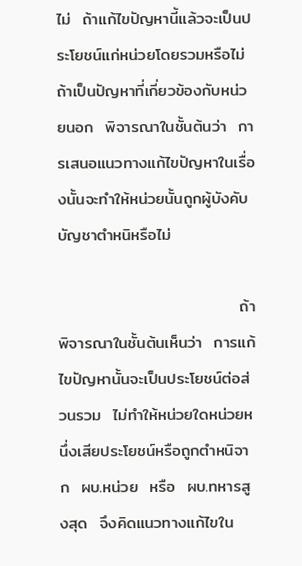ไม่  ถ้าแก้ไขปัญหานี้แล้วจะเป็นประโยชน์แก่หน่วยโดยรวมหรือไม่  ถ้าเป็นปัญหาที่เกี่ยวข้องกับหน่วยนอก  พิจารณาในชั้นต้นว่า  การเสนอแนวทางแก้ไขปัญหาในเรื่องนั้นจะทำให้หน่วยนั้นถูกผู้บังคับบัญชาตำหนิหรือไม่

                               ถ้าพิจารณาในชั้นต้นเห็นว่า  การแก้ไขปัญหานั้นจะเป็นประโยชน์ต่อส่วนรวม  ไม่ทำให้หน่วยใดหน่วยหนึ่งเสียประโยชน์หรือถูกตำหนิจาก  ผบ.หน่วย  หรือ  ผบ.ทหารสูงสุด  จึงคิดแนวทางแก้ไขใน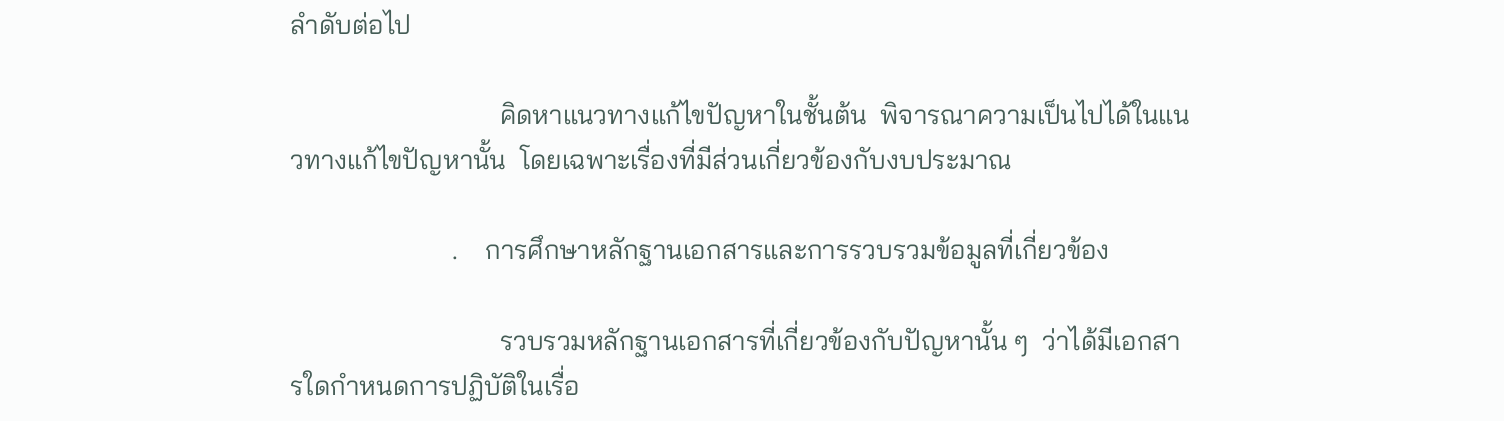ลำดับต่อไป

                               คิดหาแนวทางแก้ไขปัญหาในชั้นต้น  พิจารณาความเป็นไปได้ในแนวทางแก้ไขปัญหานั้น  โดยเฉพาะเรื่องที่มีส่วนเกี่ยวข้องกับงบประมาณ

                        .    การศึกษาหลักฐานเอกสารและการรวบรวมข้อมูลที่เกี่ยวข้อง

                               รวบรวมหลักฐานเอกสารที่เกี่ยวข้องกับปัญหานั้น ๆ  ว่าได้มีเอกสารใดกำหนดการปฏิบัติในเรื่อ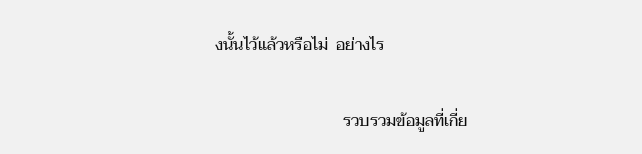งนั้นไว้แล้วหรือไม่  อย่างไร

                               รวบรวมข้อมูลที่เกี่ย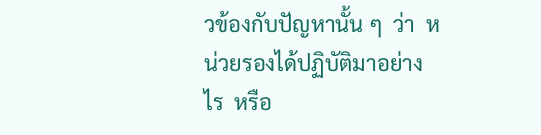วข้องกับปัญหานั้น ๆ  ว่า  หน่วยรองได้ปฏิบัติมาอย่างไร  หรือ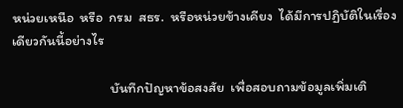หน่วยเหนือ  หรือ  กรม  สธร.  หรือหน่วยข้างเคียง  ได้มีการปฏิบัติในเรื่องเดียวกันนี้อย่างไร

                               บันทึกปัญหาข้อสงสัย  เพื่อสอบถามข้อมูลเพิ่มเติ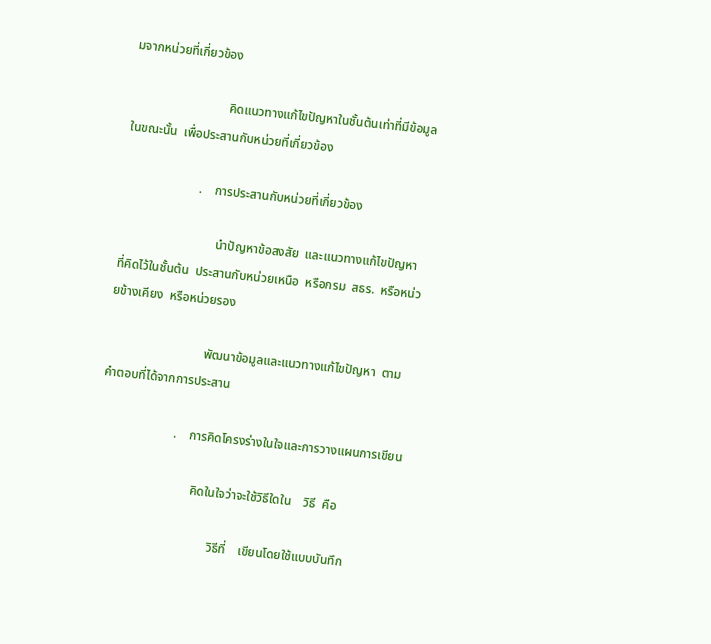มจากหน่วยที่เกี่ยวข้อง

                               คิดแนวทางแก้ไขปัญหาในชั้นต้นเท่าที่มีข้อมูลในขณะนั้น  เพื่อประสานกับหน่วยที่เกี่ยวข้อง

                        .    การประสานกับหน่วยที่เกี่ยวข้อง

                               นำปัญหาข้อสงสัย  และแนวทางแก้ไขปัญหาที่คิดไว้ในชั้นต้น  ประสานกับหน่วยเหนือ  หรือกรม  สธร.  หรือหน่วยข้างเคียง  หรือหน่วยรอง

                               พัฒนาข้อมูลและแนวทางแก้ไขปัญหา  ตามคำตอบที่ได้จากการประสาน

                        .    การคิดโครงร่างในใจและการวางแผนการเขียน

                               คิดในใจว่าจะใช้วิธีใดใน    วิธี  คือ

                                      วิธีที่    เขียนโดยใช้แบบบันทึก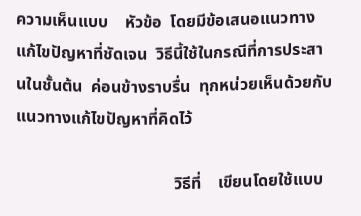ความเห็นแบบ    หัวข้อ  โดยมีข้อเสนอแนวทางแก้ไขปัญหาที่ชัดเจน  วิธีนี้ใช้ในกรณีที่การประสานในชั้นต้น  ค่อนข้างราบรื่น  ทุกหน่วยเห็นด้วยกับแนวทางแก้ไขปัญหาที่คิดไว้

                                      วิธีที่    เขียนโดยใช้แบบ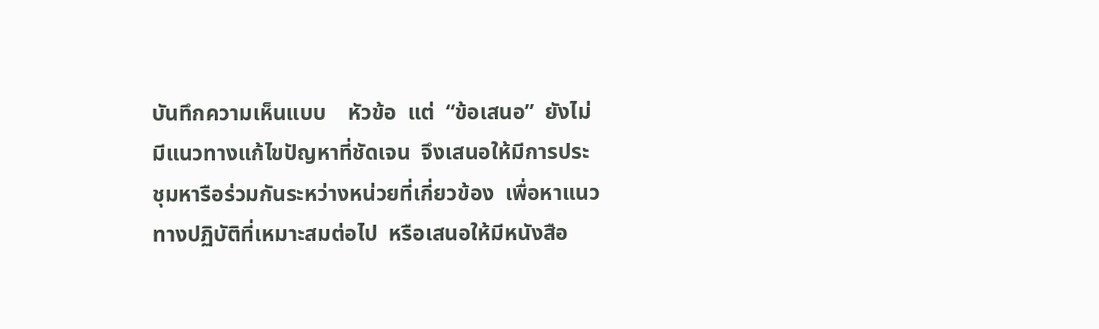บันทึกความเห็นแบบ    หัวข้อ  แต่  “ข้อเสนอ”  ยังไม่มีแนวทางแก้ไขปัญหาที่ชัดเจน  จึงเสนอให้มีการประชุมหารือร่วมกันระหว่างหน่วยที่เกี่ยวข้อง  เพื่อหาแนวทางปฏิบัติที่เหมาะสมต่อไป  หรือเสนอให้มีหนังสือ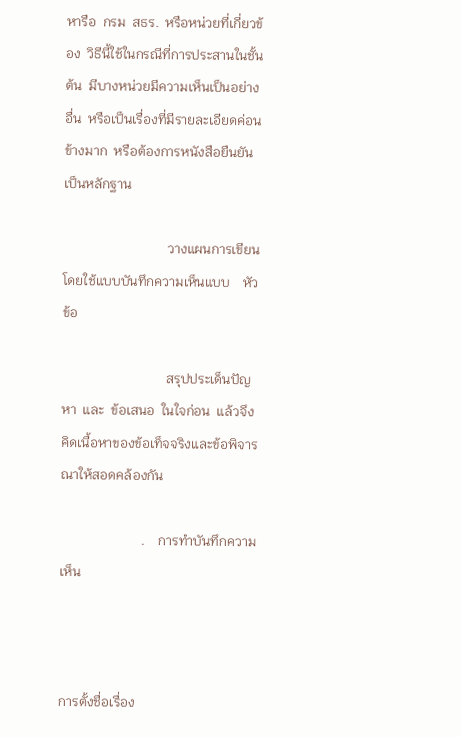หารือ  กรม  สธร.  หรือหน่วยที่เกี่ยวข้อง  วิธีนี้ใช้ในกรณีที่การประสานในชั้นต้น  มีบางหน่วยมีความเห็นเป็นอย่างอื่น  หรือเป็นเรื่องที่มีรายละเอียดค่อนข้างมาก  หรือต้องการหนังสือยืนยันเป็นหลักฐาน

                               วางแผนการเขียนโดยใช้แบบบันทึกความเห็นแบบ    หัวข้อ

                               สรุปประเด็นปัญหา  และ  ข้อเสนอ  ในใจก่อน  แล้วจึงคิดเนื้อหาของข้อเท็จจริงและข้อพิจารณาให้สอดคล้องกัน

                        .    การทำบันทึกความเห็น



การตั้งชื่อเรื่อง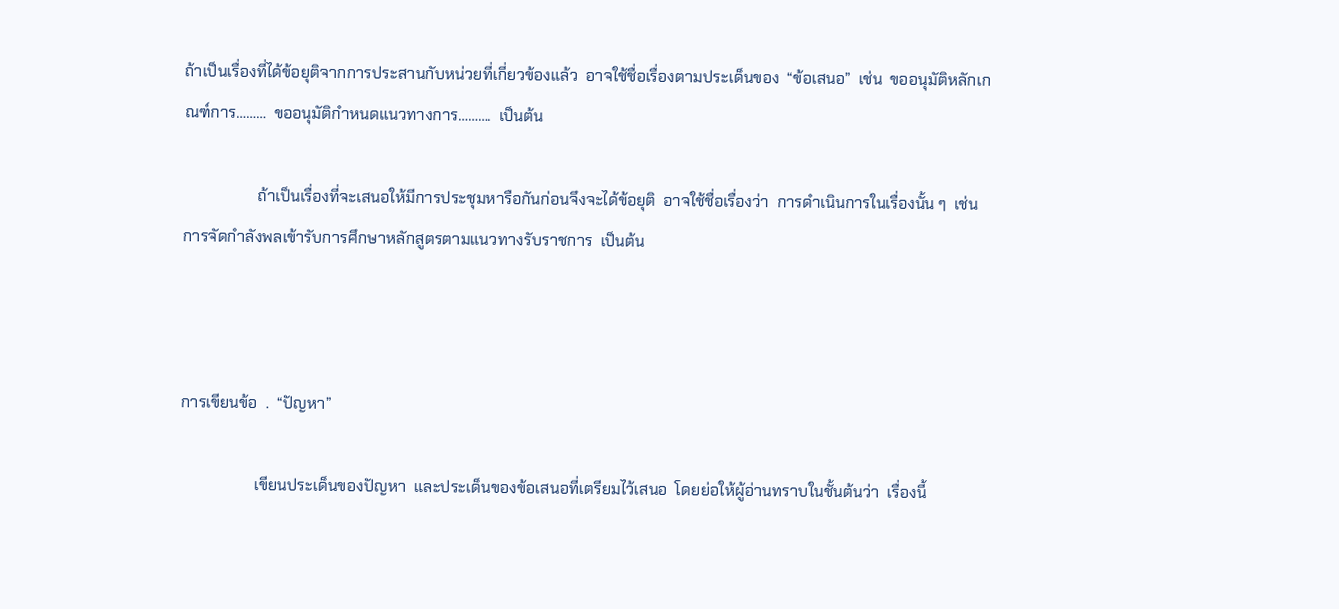ถ้าเป็นเรื่องที่ได้ข้อยุติจากการประสานกับหน่วยที่เกี่ยวข้องแล้ว  อาจใช้ชื่อเรื่องตามประเด็นของ  “ข้อเสนอ”  เช่น  ขออนุมัติหลักเกณฑ์การ………  ขออนุมัติกำหนดแนวทางการ……….  เป็นต้น

                   ถ้าเป็นเรื่องที่จะเสนอให้มีการประชุมหารือกันก่อนจึงจะได้ข้อยุติ  อาจใช้ชื่อเรื่องว่า  การดำเนินการในเรื่องนั้น ๆ  เช่น  การจัดกำลังพลเข้ารับการศึกษาหลักสูตรตามแนวทางรับราชการ  เป็นต้น



การเขียนข้อ  .  “ปัญหา”

                   เขียนประเด็นของปัญหา  และประเด็นของข้อเสนอที่เตรียมไว้เสนอ  โดยย่อให้ผู้อ่านทราบในชั้นต้นว่า  เรื่องนี้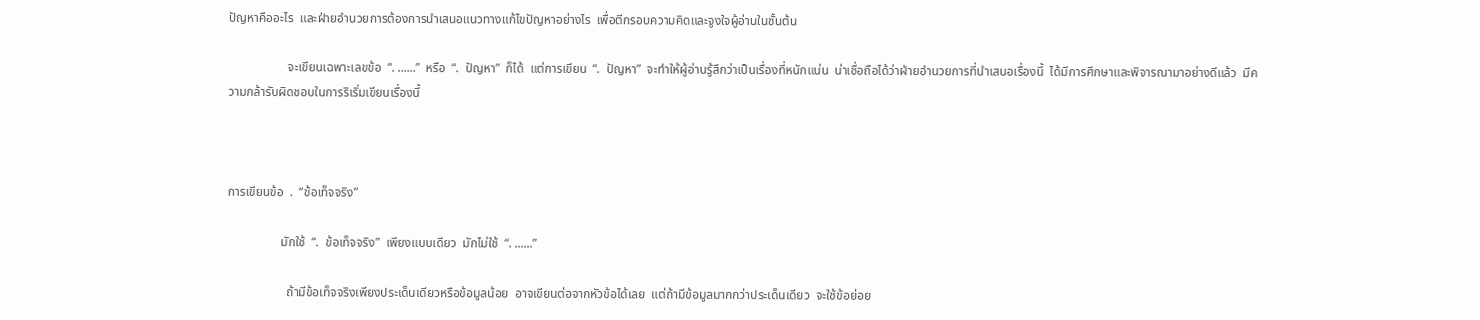ปัญหาคืออะไร  และฝ่ายอำนวยการต้องการนำเสนอแนวทางแก้ไขปัญหาอย่างไร  เพื่อตีกรอบความคิดและจูงใจผู้อ่านในชั้นต้น

                   จะเขียนเฉพาะเลขข้อ  “. ......”  หรือ  “.  ปัญหา”  ก็ได้  แต่การเขียน  “.  ปัญหา”  จะทำให้ผู้อ่านรู้สึกว่าเป็นเรื่องที่หนักแน่น  น่าเชื่อถือได้ว่าฝ่ายอำนวยการที่นำเสนอเรื่องนี้  ได้มีการศึกษาและพิจารณามาอย่างดีแล้ว  มีความกล้ารับผิดชอบในการริเริ่มเขียนเรื่องนี้



การเขียนข้อ  .  “ข้อเท็จจริง”

                 มักใช้  “.  ข้อเท็จจริง”  เพียงแบบเดียว  มักไม่ใช้  “. ......”

                   ถ้ามีข้อเท็จจริงเพียงประเด็นเดียวหรือข้อมูลน้อย  อาจเขียนต่อจากหัวข้อได้เลย  แต่ถ้ามีข้อมูลมากกว่าประเด็นเดียว  จะใช้ข้อย่อย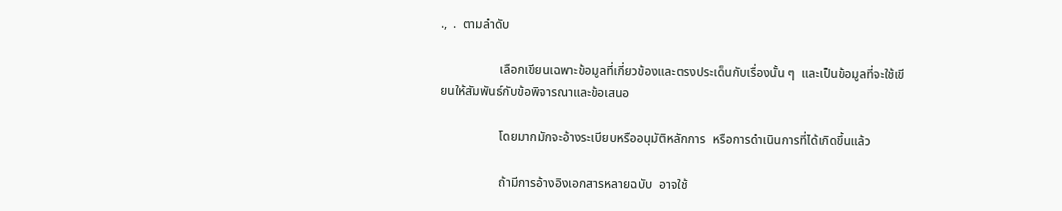.,  .  ตามลำดับ

                   เลือกเขียนเฉพาะข้อมูลที่เกี่ยวข้องและตรงประเด็นกับเรื่องนั้น ๆ  และเป็นข้อมูลที่จะใช้เขียนให้สัมพันธ์กับข้อพิจารณาและข้อเสนอ

                   โดยมากมักจะอ้างระเบียบหรืออนุมัติหลักการ  หรือการดำเนินการที่ได้เกิดขึ้นแล้ว

                   ถ้ามีการอ้างอิงเอกสารหลายฉบับ  อาจใช้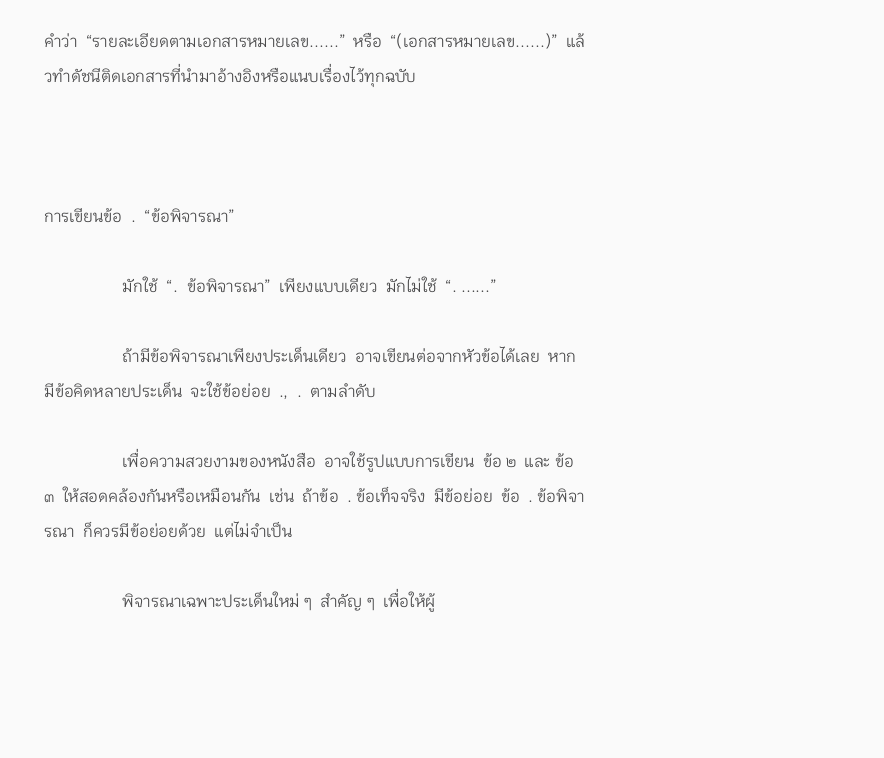คำว่า  “รายละเอียดตามเอกสารหมายเลข......”  หรือ  “(เอกสารหมายเลข......)”  แล้วทำดัชนีติดเอกสารที่นำมาอ้างอิงหรือแนบเรื่องไว้ทุกฉบับ



การเขียนข้อ  .  “ข้อพิจารณา”

                   มักใช้  “.  ข้อพิจารณา”  เพียงแบบเดียว  มักไม่ใช้  “. ......”

                   ถ้ามีข้อพิจารณาเพียงประเด็นเดียว  อาจเขียนต่อจากหัวข้อได้เลย  หากมีข้อคิดหลายประเด็น  จะใช้ข้อย่อย  .,  .  ตามลำดับ

                   เพื่อความสวยงามของหนังสือ  อาจใช้รูปแบบการเขียน  ข้อ ๒  และ ข้อ ๓  ให้สอดคล้องกันหรือเหมือนกัน  เช่น  ถ้าข้อ  . ข้อเท็จจริง  มีข้อย่อย  ข้อ  . ข้อพิจารณา  ก็ควรมีข้อย่อยด้วย  แต่ไม่จำเป็น

                   พิจารณาเฉพาะประเด็นใหม่ ๆ  สำคัญ ๆ  เพื่อให้ผู้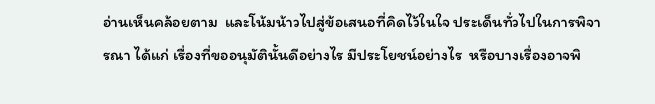อ่านเห็นคล้อยตาม  และโน้มน้าวไปสู่ข้อเสนอที่คิดไว้ในใจ ประเด็นทั่วไปในการพิจารณา ได้แก่ เรื่องที่ขออนุมัตินั้นดีอย่างไร มีประโยชน์อย่างไร  หรือบางเรื่องอาจพิ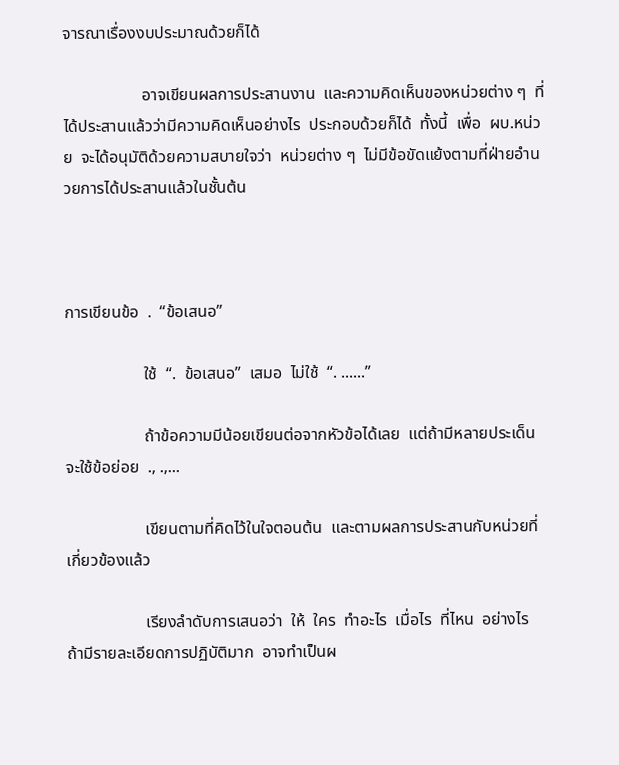จารณาเรื่องงบประมาณด้วยก็ได้

                   อาจเขียนผลการประสานงาน  และความคิดเห็นของหน่วยต่าง ๆ  ที่ได้ประสานแล้วว่ามีความคิดเห็นอย่างไร  ประกอบด้วยก็ได้  ทั้งนี้  เพื่อ  ผบ.หน่วย  จะได้อนุมัติด้วยความสบายใจว่า  หน่วยต่าง ๆ  ไม่มีข้อขัดแย้งตามที่ฝ่ายอำนวยการได้ประสานแล้วในชั้นต้น



การเขียนข้อ  .  “ข้อเสนอ”

                   ใช้  “.  ข้อเสนอ”  เสมอ  ไม่ใช้  “. ......”

                   ถ้าข้อความมีน้อยเขียนต่อจากหัวข้อได้เลย  แต่ถ้ามีหลายประเด็น  จะใช้ข้อย่อย  ., .,...

                   เขียนตามที่คิดไว้ในใจตอนต้น  และตามผลการประสานกับหน่วยที่เกี่ยวข้องแล้ว

                   เรียงลำดับการเสนอว่า  ให้  ใคร  ทำอะไร  เมื่อไร  ที่ไหน  อย่างไร  ถ้ามีรายละเอียดการปฏิบัติมาก  อาจทำเป็นผ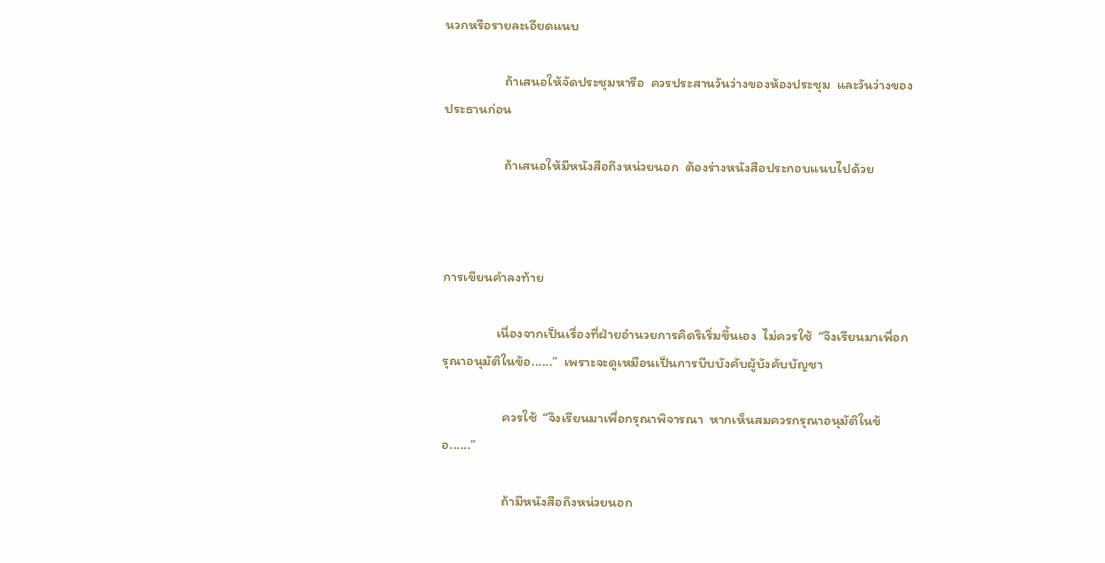นวกหรือรายละเอียดแนบ

                   ถ้าเสนอให้จัดประชุมหารือ  ควรประสานวันว่างของห้องประชุม  และวันว่างของประธานก่อน

                   ถ้าเสนอให้มีหนังสือถึงหน่วยนอก  ต้องร่างหนังสือประกอบแนบไปด้วย



การเขียนคำลงท้าย

                 เนื่องจากเป็นเรื่องที่ฝ่ายอำนวยการคิดริเริ่มขึ้นเอง  ไม่ควรใช้  “จึงเรียนมาเพื่อกรุณาอนุมัติในข้อ......”  เพราะจะดูเหมือนเป็นการบีบบังคับผู้บังคับบัญชา

                   ควรใช้  “จึงเรียนมาเพื่อกรุณาพิจารณา  หากเห็นสมควรกรุณาอนุมัติในข้อ......”

                   ถ้ามีหนังสือถึงหน่วยนอก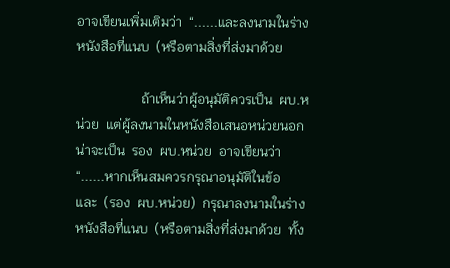อาจเขียนเพิ่มเติมว่า  “......และลงนามในร่างหนังสือที่แนบ  (หรือตามสิ่งที่ส่งมาด้วย

                   ถ้าเห็นว่าผู้อนุมัติควรเป็น  ผบ.หน่วย  แต่ผู้ลงนามในหนังสือเสนอหน่วยนอก  น่าจะเป็น  รอง  ผบ.หน่วย  อาจเขียนว่า  “......หากเห็นสมควรกรุณาอนุมัติในข้อ    และ  (รอง  ผบ.หน่วย)  กรุณาลงนามในร่างหนังสือที่แนบ  (หรือตามสิ่งที่ส่งมาด้วย  ทั้ง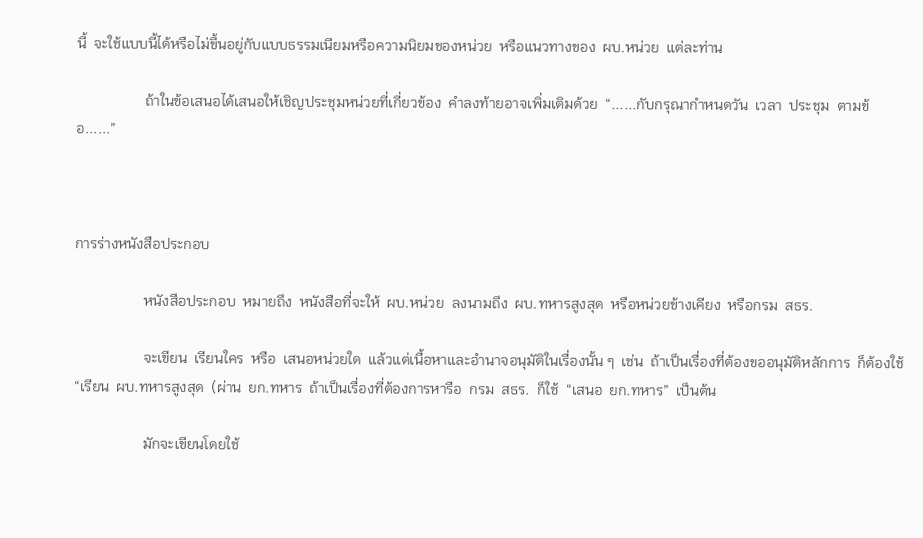นี้  จะใช้แบบนี้ได้หรือไม่ขึ้นอยู่กับแบบธรรมเนียมหรือความนิยมของหน่วย  หรือแนวทางของ  ผบ.หน่วย  แต่ละท่าน

                   ถ้าในข้อเสนอได้เสนอให้เชิญประชุมหน่วยที่เกี่ยวข้อง  คำลงท้ายอาจเพิ่มเติมด้วย  “......กับกรุณากำหนดวัน  เวลา  ประชุม  ตามข้อ......”



การร่างหนังสือประกอบ

                   หนังสือประกอบ  หมายถึง  หนังสือที่จะให้  ผบ.หน่วย  ลงนามถึง  ผบ.ทหารสูงสุด  หรือหน่วยข้างเคียง  หรือกรม  สธร.

                   จะเขียน  เรียนใคร  หรือ  เสนอหน่วยใด  แล้วแต่เนื้อหาและอำนาจอนุมัติในเรื่องนั้น ๆ  เช่น  ถ้าเป็นเรื่องที่ต้องขออนุมัติหลักการ  ก็ต้องใช้  “เรียน  ผบ.ทหารสูงสุด  (ผ่าน  ยก.ทหาร  ถ้าเป็นเรื่องที่ต้องการหารือ  กรม  สธร.  ก็ใช้  “เสนอ  ยก.ทหาร”  เป็นต้น

                   มักจะเขียนโดยใช้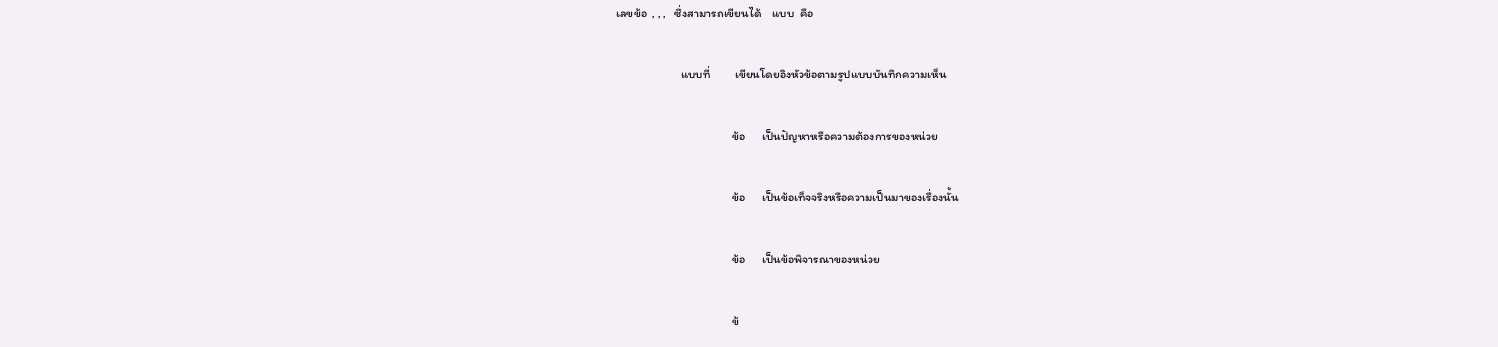เลขข้อ  , , ,   ซึ่งสามารถเขียนได้    แบบ  คือ

                        แบบที่         เขียนโดยอิงหัวข้อตามรูปแบบบันทึกความเห็น

                                           ข้อ      เป็นปัญหาหรือความต้องการของหน่วย

                                           ข้อ      เป็นข้อเท็จจริงหรือความเป็นมาของเรื่องนั้น

                                           ข้อ      เป็นข้อพิจารณาของหน่วย

                                           ข้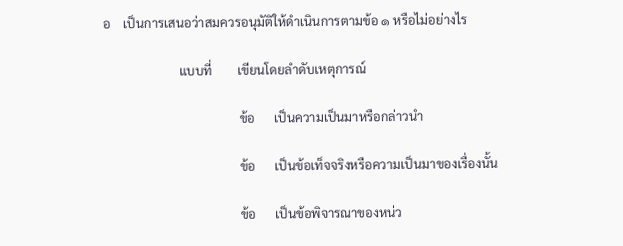อ    เป็นการเสนอว่าสมควรอนุมัติให้ดำเนินการตามข้อ ๑ หรือไม่อย่างไร

                        แบบที่        เขียนโดยลำดับเหตุการณ์

                                           ข้อ      เป็นความเป็นมาหรือกล่าวนำ

                                           ข้อ      เป็นข้อเท็จจริงหรือความเป็นมาของเรื่องนั้น

                                           ข้อ      เป็นข้อพิจารณาของหน่ว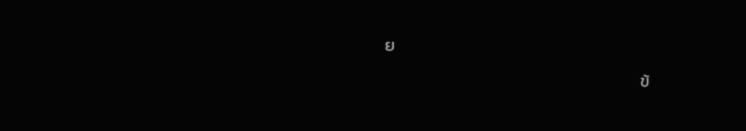ย

                                           ข้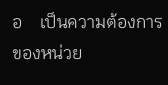อ    เป็นความต้องการของหน่วย